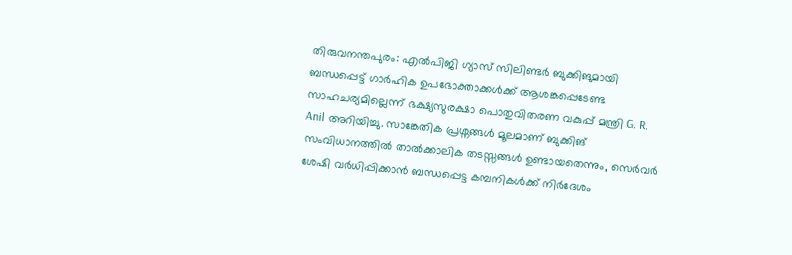തിരുവനന്തപുരം: എൽപിജി ഗ്യാസ് സിലിണ്ടർ ബുക്കിങുമായി ബന്ധപ്പെട്ട് ഗാർഹിക ഉപഭോക്താക്കൾക്ക് ആശങ്കപ്പെടേണ്ട സാഹചര്യമില്ലെന്ന് ഭക്ഷ്യസുരക്ഷാ പൊതുവിതരണ വകുപ്പ് മന്ത്രി G. R. Anil അറിയിച്ചു. സാങ്കേതിക പ്രശ്നങ്ങൾ മൂലമാണ് ബുക്കിങ് സംവിധാനത്തിൽ താൽക്കാലിക തടസ്സങ്ങൾ ഉണ്ടായതെന്നും, സെർവർ ശേഷി വർധിപ്പിക്കാൻ ബന്ധപ്പെട്ട കമ്പനികൾക്ക് നിർദേശം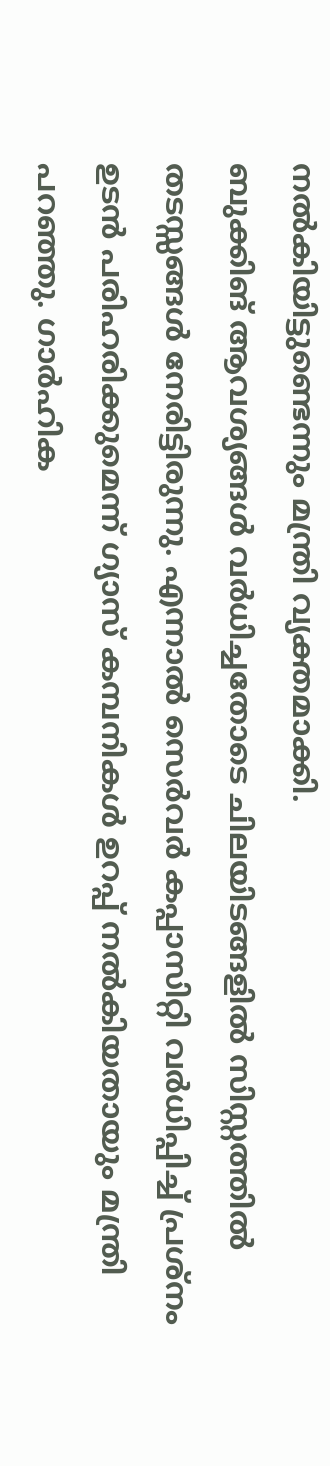നൽകിയിട്ടുണ്ടെന്നും മന്ത്രി വ്യക്തമാക്കി.
ബുക്കിങ് ആവശ്യങ്ങൾ വർധിച്ചതോടെ ചിലയിടങ്ങളിൽ സിസ്റ്റത്തിൽ തടസ്സങ്ങൾ നേരിട്ടിരുന്നു. എന്നാൽ സെർവർ കപ്പാസിറ്റി വർധിപ്പിച്ച് പ്രശ്നം ഉടൻ പരിഹരിക്കുമെന്ന് ഗ്യാസ് കമ്പനികൾ ഉറപ്പ് നൽകിയതായും മന്ത്രി പറഞ്ഞു. ഗാർഹിക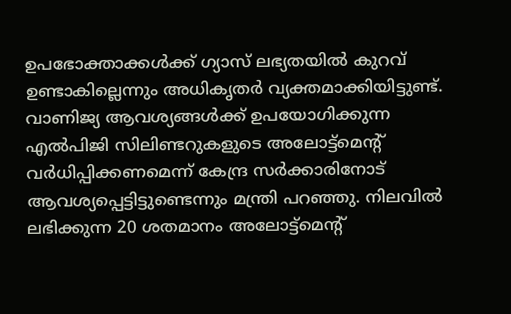ഉപഭോക്താക്കൾക്ക് ഗ്യാസ് ലഭ്യതയിൽ കുറവ് ഉണ്ടാകില്ലെന്നും അധികൃതർ വ്യക്തമാക്കിയിട്ടുണ്ട്.
വാണിജ്യ ആവശ്യങ്ങൾക്ക് ഉപയോഗിക്കുന്ന എൽപിജി സിലിണ്ടറുകളുടെ അലോട്ട്മെന്റ് വർധിപ്പിക്കണമെന്ന് കേന്ദ്ര സർക്കാരിനോട് ആവശ്യപ്പെട്ടിട്ടുണ്ടെന്നും മന്ത്രി പറഞ്ഞു. നിലവിൽ ലഭിക്കുന്ന 20 ശതമാനം അലോട്ട്മെന്റ്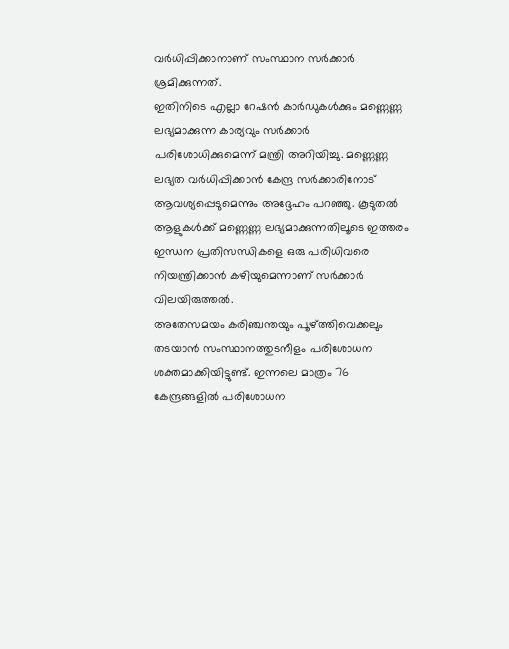വർധിപ്പിക്കാനാണ് സംസ്ഥാന സർക്കാർ ശ്രമിക്കുന്നത്.
ഇതിനിടെ എല്ലാ റേഷൻ കാർഡുകൾക്കും മണ്ണെണ്ണ ലഭ്യമാക്കുന്ന കാര്യവും സർക്കാർ പരിശോധിക്കുമെന്ന് മന്ത്രി അറിയിച്ചു. മണ്ണെണ്ണ ലഭ്യത വർധിപ്പിക്കാൻ കേന്ദ്ര സർക്കാരിനോട് ആവശ്യപ്പെടുമെന്നും അദ്ദേഹം പറഞ്ഞു. കൂടുതൽ ആളുകൾക്ക് മണ്ണെണ്ണ ലഭ്യമാക്കുന്നതിലൂടെ ഇത്തരം ഇന്ധന പ്രതിസന്ധികളെ ഒരു പരിധിവരെ നിയന്ത്രിക്കാൻ കഴിയുമെന്നാണ് സർക്കാർ വിലയിരുത്തൽ.
അതേസമയം കരിഞ്ചന്തയും പൂഴ്ത്തിവെക്കലും തടയാൻ സംസ്ഥാനത്തുടനീളം പരിശോധന ശക്തമാക്കിയിട്ടുണ്ട്. ഇന്നലെ മാത്രം 76 കേന്ദ്രങ്ങളിൽ പരിശോധന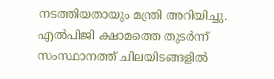നടത്തിയതായും മന്ത്രി അറിയിച്ചു.
എൽപിജി ക്ഷാമത്തെ തുടർന്ന് സംസ്ഥാനത്ത് ചിലയിടങ്ങളിൽ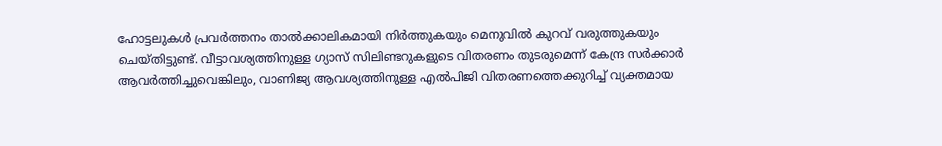ഹോട്ടലുകൾ പ്രവർത്തനം താൽക്കാലികമായി നിർത്തുകയും മെനുവിൽ കുറവ് വരുത്തുകയും ചെയ്തിട്ടുണ്ട്. വീട്ടാവശ്യത്തിനുള്ള ഗ്യാസ് സിലിണ്ടറുകളുടെ വിതരണം തുടരുമെന്ന് കേന്ദ്ര സർക്കാർ ആവർത്തിച്ചുവെങ്കിലും, വാണിജ്യ ആവശ്യത്തിനുള്ള എൽപിജി വിതരണത്തെക്കുറിച്ച് വ്യക്തമായ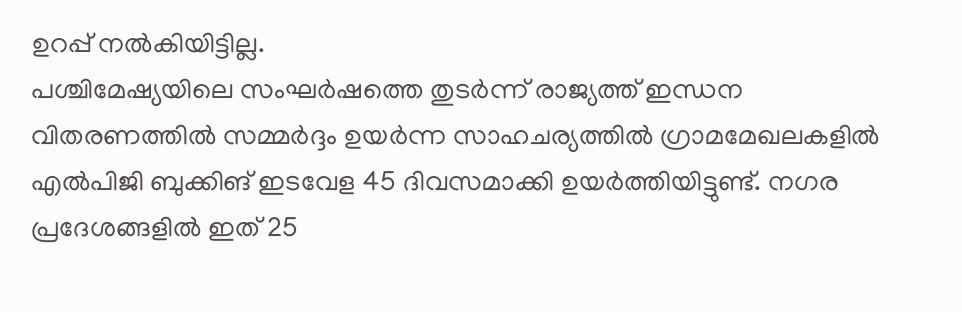ഉറപ്പ് നൽകിയിട്ടില്ല.
പശ്ചിമേഷ്യയിലെ സംഘർഷത്തെ തുടർന്ന് രാജ്യത്ത് ഇന്ധന വിതരണത്തിൽ സമ്മർദ്ദം ഉയർന്ന സാഹചര്യത്തിൽ ഗ്രാമമേഖലകളിൽ എൽപിജി ബുക്കിങ് ഇടവേള 45 ദിവസമാക്കി ഉയർത്തിയിട്ടുണ്ട്. നഗര പ്രദേശങ്ങളിൽ ഇത് 25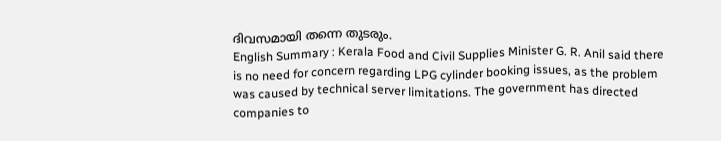ദിവസമായി തന്നെ തുടരും.
English Summary : Kerala Food and Civil Supplies Minister G. R. Anil said there is no need for concern regarding LPG cylinder booking issues, as the problem was caused by technical server limitations. The government has directed companies to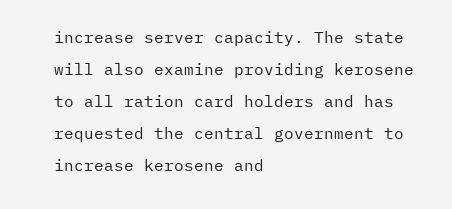increase server capacity. The state will also examine providing kerosene to all ration card holders and has requested the central government to increase kerosene and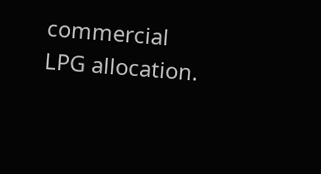commercial LPG allocation.